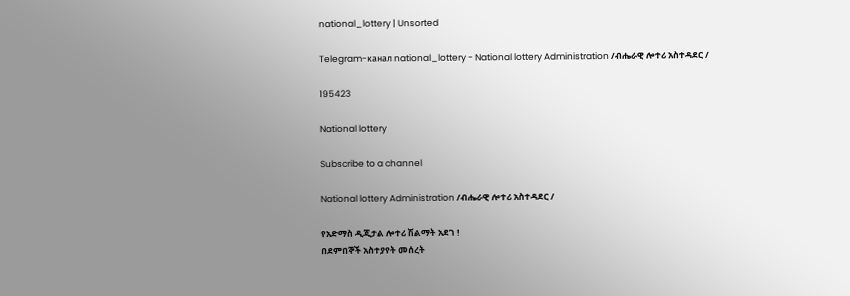national_lottery | Unsorted

Telegram-канал national_lottery - National lottery Administration /ብሔራዊ ሎተሪ አስተዳደር /

195423

National lottery

Subscribe to a channel

National lottery Administration /ብሔራዊ ሎተሪ አስተዳደር /

የአድማስ ዲጂታል ሎተሪ ሽልማት አደገ !
በደምበኞች አስተያየት መሰረት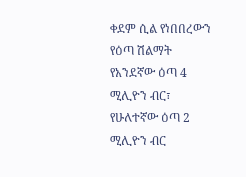ቀደም ሲል የነበበረውን የዕጣ ሽልማት የአንደኛው ዕጣ 4 ሚሊዮን ብር፣ የሁለተኛው ዕጣ 2 ሚሊዮን ብር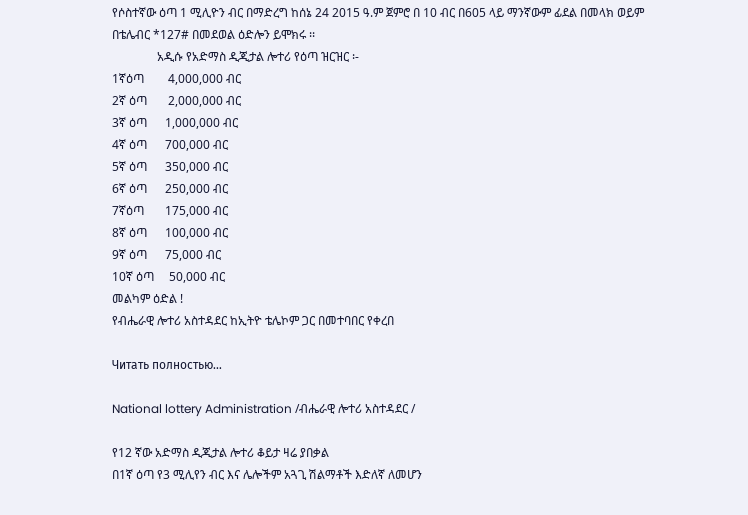የሶስተኛው ዕጣ 1 ሚሊዮን ብር በማድረግ ከሰኔ 24 2015 ዓ.ም ጀምሮ በ 10 ብር በ605 ላይ ማንኛውም ፊደል በመላክ ወይም በቴሌብር *127# በመደወል ዕድሎን ይሞክሩ ፡፡
               አዲሱ የአድማስ ዲጂታል ሎተሪ የዕጣ ዝርዝር ፡-
1ኛዕጣ        4,000,000 ብር
2ኛ ዕጣ       2,000,000 ብር
3ኛ ዕጣ      1,000,000 ብር
4ኛ ዕጣ      700,000 ብር
5ኛ ዕጣ      350,000 ብር
6ኛ ዕጣ      250,000 ብር
7ኛዕጣ       175,000 ብር
8ኛ ዕጣ      100,000 ብር
9ኛ ዕጣ      75,000 ብር
10ኛ ዕጣ     50,000 ብር
መልካም ዕድል !
የብሔራዊ ሎተሪ አስተዳደር ከኢትዮ ቴሌኮም ጋር በመተባበር የቀረበ

Читать полностью…

National lottery Administration /ብሔራዊ ሎተሪ አስተዳደር /

የ12 ኛው አድማስ ዲጂታል ሎተሪ ቆይታ ዛሬ ያበቃል
በ1ኛ ዕጣ የ3 ሚሊየን ብር እና ሌሎችም አጓጊ ሽልማቶች እድለኛ ለመሆን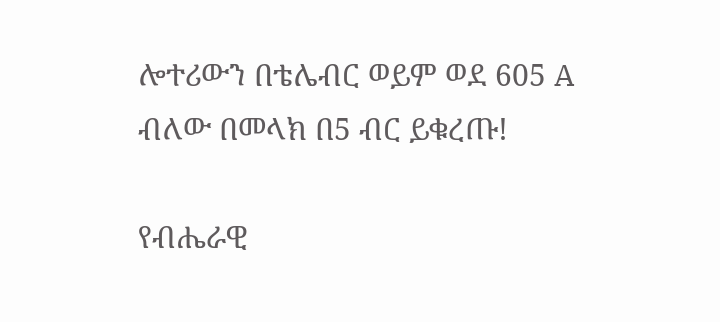ሎተሪውን በቴሌብር ወይም ወደ 605 A ብለው በመላክ በ5 ብር ይቁረጡ!

የብሔራዊ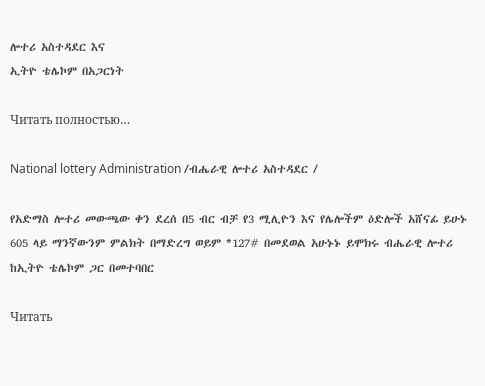ሎተሪ አስተዳደር እና
ኢትዮ ቴሌኮም በአጋርነት

Читать полностью…

National lottery Administration /ብሔራዊ ሎተሪ አስተዳደር /

የአድማስ ሎተሪ መውጫው ቀን ደረሰ በ5 ብር ብቻ የ3 ሚሊዮን እና የሌሎችም ዕድሎች አሸናፊ ይሁኑ 605 ላይ ማንኛውንም ምልክት በማድረግ ወይም *127# በመደወል አሁኑኑ ይሞክሩ ብሔራዊ ሎተሪ ከኢትዮ ቴሌኮም ጋር በመተባበር

Читать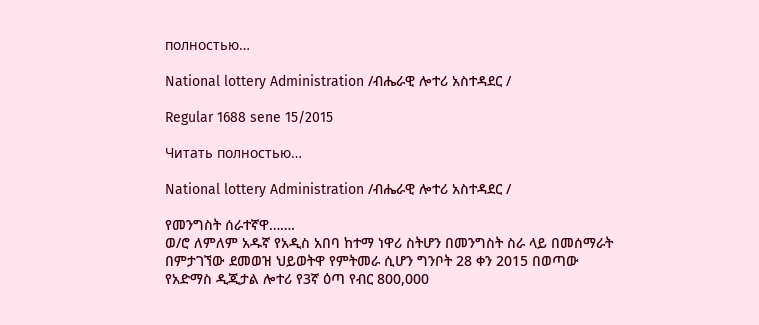полностью…

National lottery Administration /ብሔራዊ ሎተሪ አስተዳደር /

Regular 1688 sene 15/2015

Читать полностью…

National lottery Administration /ብሔራዊ ሎተሪ አስተዳደር /

የመንግስት ሰራተኛዋ…….
ወ/ሮ ለምለም አዱኛ የአዲስ አበባ ከተማ ነዋሪ ስትሆን በመንግስት ስራ ላይ በመሰማራት በምታገኘው ደመወዝ ህይወትዋ የምትመራ ሲሆን ግንቦት 28 ቀን 2015 በወጣው የአድማስ ዲጂታል ሎተሪ የ3ኛ ዕጣ የብር 800,000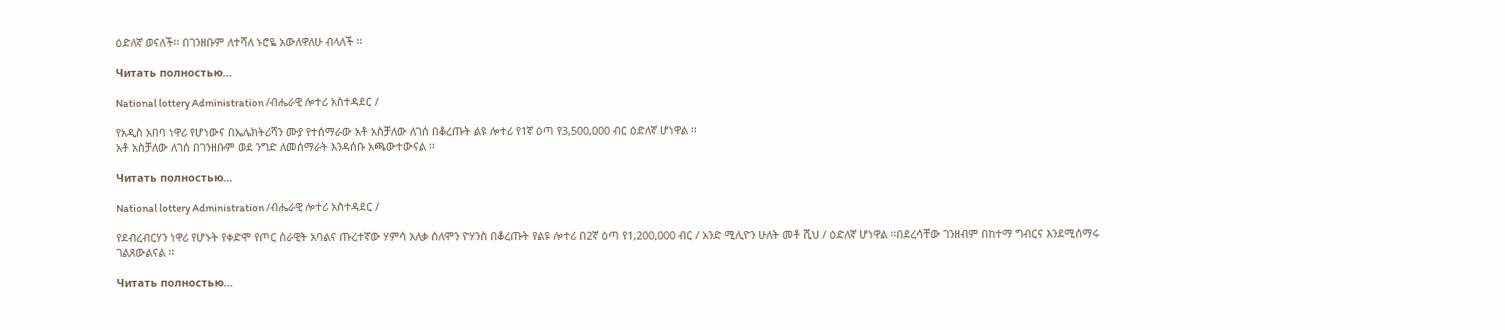ዕድለኛ ወናለች፡፡ በገንዘቡም ለተሻለ ኑሮዬ አውለዋለሁ ብላለች ፡፡

Читать полностью…

National lottery Administration /ብሔራዊ ሎተሪ አስተዳደር /

የአዲስ አበባ ነዋሪ የሆነውና በኤሌክትሪሻን ሙያ የተሰማራው አቶ አስቻለው ለገሰ በቆረጡት ልዩ ሎተሪ የ1ኛ ዕጣ የ3,500,000 ብር ዕድለኛ ሆነዋል ፡፡
አቶ አስቻለው ለገሰ በገንዘቡም ወደ ንግድ ለመሰማራት እንዳሰቡ አጫውተውናል ፡፡

Читать полностью…

National lottery Administration /ብሔራዊ ሎተሪ አስተዳደር /

የደብረብርሃን ነዋሪ የሆኑት የቀድሞ የጦር ሰራዊት አባልና ጡረተኛው ሃምሳ አለቃ ሰለሞን ዮሃንስ በቆረጡት የልዩ ሎተሪ በ2ኛ ዕጣ የ1,200,000 ብር / አንድ ሚሊዮን ሁለት መቶ ሺህ / ዕድለኛ ሆነዋል ፡፡በደረሳቸው ገንዘብም በከተማ ግብርና እንደሚሰማሩ ገልጸውልናል ፡፡

Читать полностью…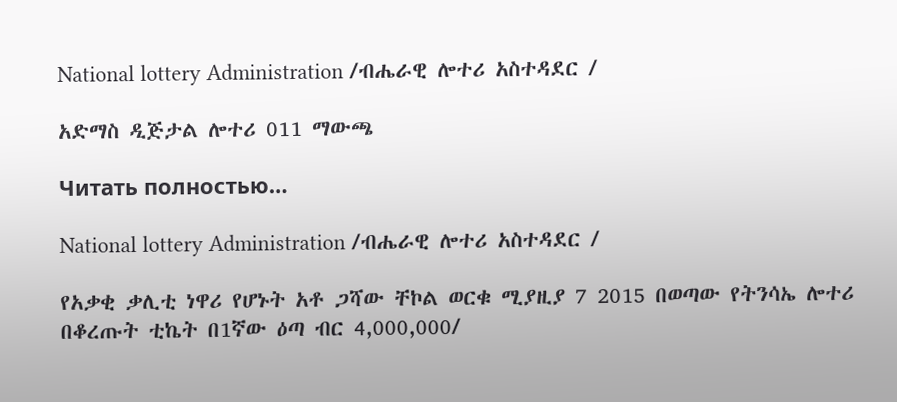National lottery Administration /ብሔራዊ ሎተሪ አስተዳደር /

አድማስ ዲጅታል ሎተሪ 011 ማውጫ

Читать полностью…

National lottery Administration /ብሔራዊ ሎተሪ አስተዳደር /

የአቃቂ ቃሊቲ ነዋሪ የሆኑት አቶ ጋሻው ቸኮል ወርቁ ሚያዚያ 7 2015 በወጣው የትንሳኤ ሎተሪ በቆረጡት ቲኬት በ1ኛው ዕጣ ብር 4,000,000/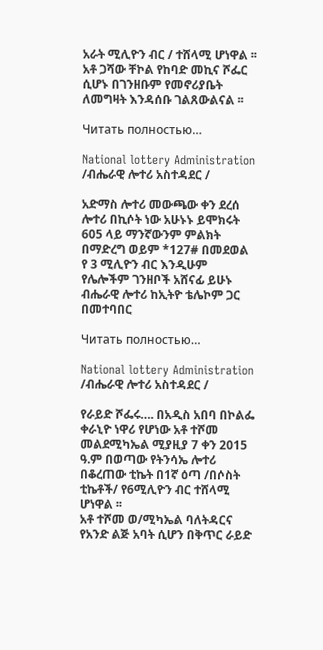አራት ሚሊዮን ብር / ተሸላሚ ሆነዋል ፡፡
አቶ ጋሻው ቸኮል የከባድ መኪና ሾፌር ሲሆኑ በገንዘቡም የመኖሪያቤት ለመግዛት እንዳሰቡ ገልጸውልናል ፡፡

Читать полностью…

National lottery Administration /ብሔራዊ ሎተሪ አስተዳደር /

አድማስ ሎተሪ መውጫው ቀን ደረሰ ሎተሪ በኪሶት ነው አሁኑኑ ይሞክሩት 605 ላይ ማንኛውንም ምልክት በማድረግ ወይም *127# በመደወል የ 3 ሚሊዮን ብር እንዲሁም የሌሎችም ገንዘቦች አሸናፊ ይሁኑ ብሔራዊ ሎተሪ ከኢትዮ ቴሌኮም ጋር በመተባበር

Читать полностью…

National lottery Administration /ብሔራዊ ሎተሪ አስተዳደር /

የራይድ ሾፌሩ…. በአዲስ አበባ በኮልፌ ቀራኒዮ ነዋሪ የሆነው አቶ ተሾመ መልደሚካኤል ሚያዚያ 7 ቀን 2015 ዓ.ም በወጣው የትንሳኤ ሎተሪ በቆረጠው ቲኬት በ1ኛ ዕጣ /በሶስት ቲኬቶች/ የ6ሚሊዮን ብር ተሸላሚ ሆነዋል ፡፡
አቶ ተሾመ ወ/ሚካኤል ባለትዳርና የአንድ ልጅ አባት ሲሆን በቅጥር ራይድ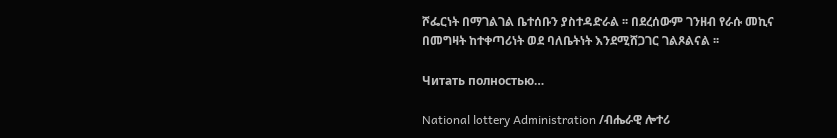ሾፌርነት በማገልገል ቤተሰቡን ያስተዳድራል ፡፡ በደረሰውም ገንዘብ የራሱ መኪና በመግዛት ከተቀጣሪነት ወደ ባለቤትነት እንደሚሸጋገር ገልጾልናል ፡፡

Читать полностью…

National lottery Administration /ብሔራዊ ሎተሪ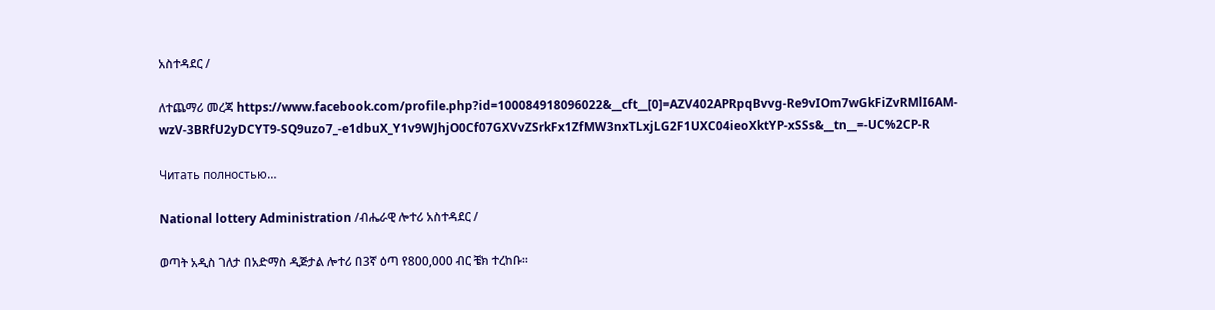አስተዳደር /

ለተጨማሪ መረጃ https://www.facebook.com/profile.php?id=100084918096022&__cft__[0]=AZV402APRpqBvvg-Re9vIOm7wGkFiZvRMlI6AM-wzV-3BRfU2yDCYT9-SQ9uzo7_-e1dbuX_Y1v9WJhjO0Cf07GXVvZSrkFx1ZfMW3nxTLxjLG2F1UXC04ieoXktYP-xSSs&__tn__=-UC%2CP-R

Читать полностью…

National lottery Administration /ብሔራዊ ሎተሪ አስተዳደር /

ወጣት አዲስ ገለታ በአድማስ ዲጅታል ሎተሪ በ3ኛ ዕጣ የ800,000 ብር ቼክ ተረከቡ።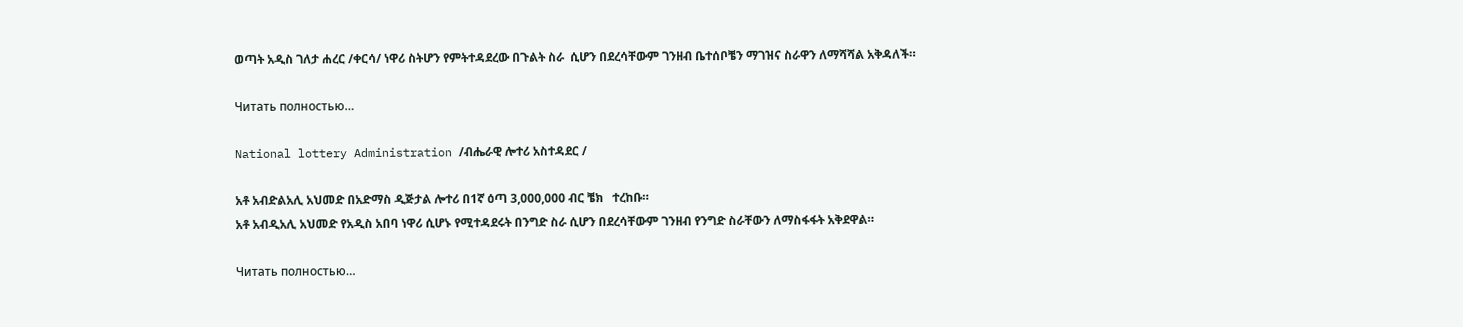ወጣት አዲስ ገለታ ሐረር /ቀርሳ/ ነዋሪ ስትሆን የምትተዳደረው በጉልት ስራ  ሲሆን በደረሳቸውም ገንዘብ ቤተሰቦቼን ማገዝና ስራዋን ለማሻሻል አቅዳለች።

Читать полностью…

National lottery Administration /ብሔራዊ ሎተሪ አስተዳደር /

አቶ አብድልአሊ አህመድ በአድማስ ዲጅታል ሎተሪ በ1ኛ ዕጣ 3,000,000 ብር ቼክ   ተረከቡ።
አቶ አብዲአሊ አህመድ የአዲስ አበባ ነዋሪ ሲሆኑ የሚተዳደሩት በንግድ ስራ ሲሆን በደረሳቸውም ገንዘብ የንግድ ስራቸውን ለማስፋፋት አቅደዋል።

Читать полностью…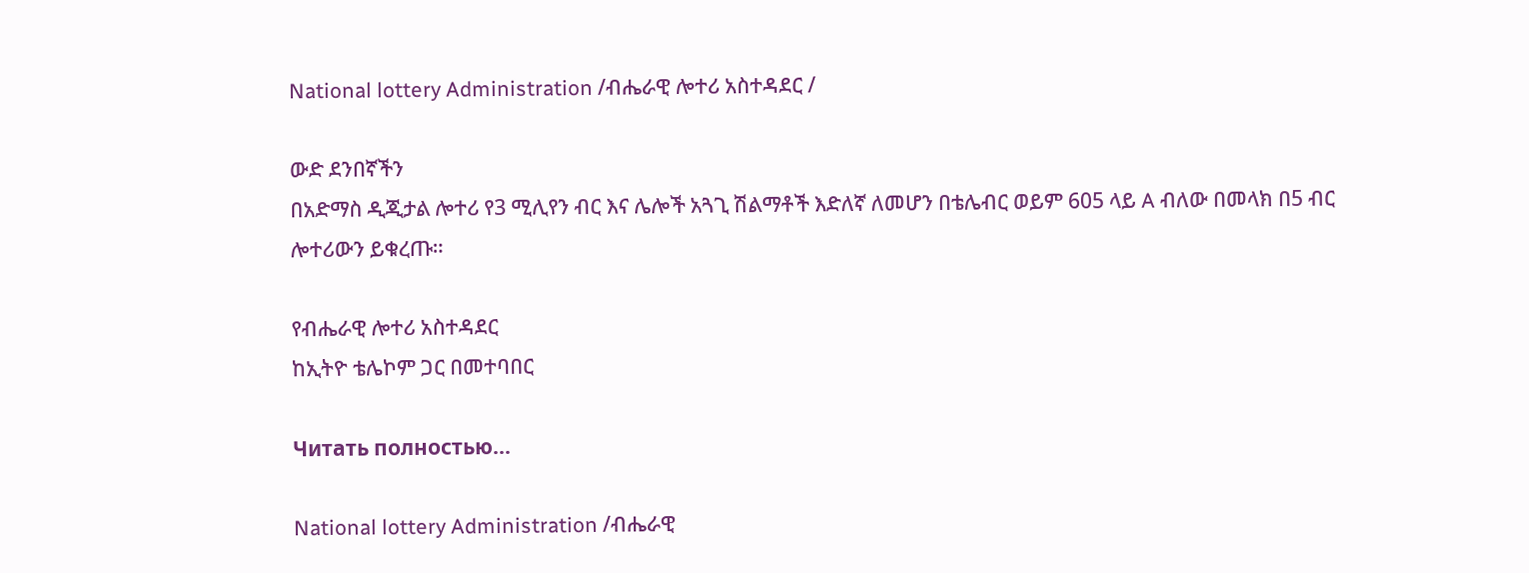National lottery Administration /ብሔራዊ ሎተሪ አስተዳደር /

ውድ ደንበኛችን
በአድማስ ዲጂታል ሎተሪ የ3 ሚሊየን ብር እና ሌሎች አጓጊ ሽልማቶች እድለኛ ለመሆን በቴሌብር ወይም 605 ላይ A ብለው በመላክ በ5 ብር ሎተሪውን ይቁረጡ።

የብሔራዊ ሎተሪ አስተዳደር
ከኢትዮ ቴሌኮም ጋር በመተባበር

Читать полностью…

National lottery Administration /ብሔራዊ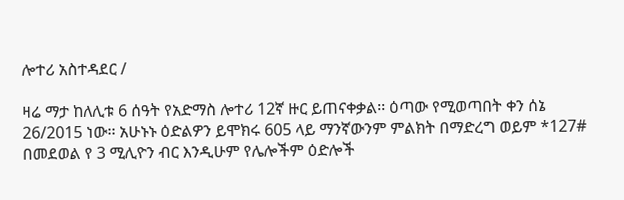ሎተሪ አስተዳደር /

ዛሬ ማታ ከለሊቱ 6 ሰዓት የአድማስ ሎተሪ 12ኛ ዙር ይጠናቀቃል፡፡ ዕጣው የሚወጣበት ቀን ሰኔ 26/2015 ነው፡፡ አሁኑኑ ዕድልዎን ይሞክሩ 605 ላይ ማንኛውንም ምልክት በማድረግ ወይም *127# በመደወል የ 3 ሚሊዮን ብር እንዲሁም የሌሎችም ዕድሎች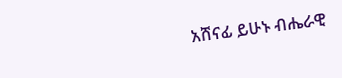አሸናፊ ይሁኑ ብሔራዊ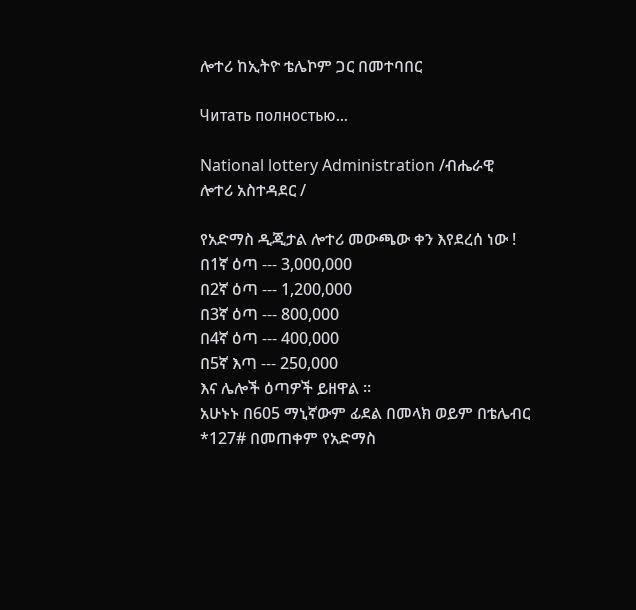ሎተሪ ከኢትዮ ቴሌኮም ጋር በመተባበር

Читать полностью…

National lottery Administration /ብሔራዊ ሎተሪ አስተዳደር /

የአድማስ ዲጂታል ሎተሪ መውጫው ቀን እየደረሰ ነው !
በ1ኛ ዕጣ --- 3,000,000
በ2ኛ ዕጣ --- 1,200,000
በ3ኛ ዕጣ --- 800,000
በ4ኛ ዕጣ --- 400,000
በ5ኛ እጣ --- 250,000
እና ሌሎች ዕጣዎች ይዘዋል ፡፡
አሁኑኑ በ605 ማኒኛውም ፊደል በመላክ ወይም በቴሌብር *127# በመጠቀም የአድማስ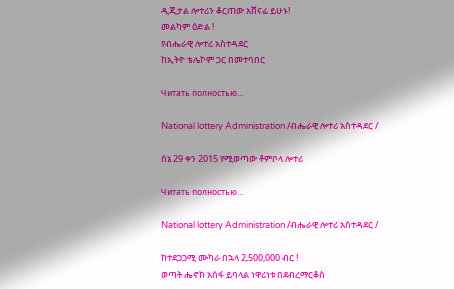ዲጂታል ሎተሪን ቆርጠው አሸናፊ ይሁኑ!
መልካም ዕድል !
የብሔራዊ ሎተሪ አስተዳደር
ከኢትዮ ቴሌኮም ጋር በመተባበር

Читать полностью…

National lottery Administration /ብሔራዊ ሎተሪ አስተዳደር /

ሰኔ 29 ቀን 2015 የሚወጣው ቶምቦላ ሎተሪ

Читать полностью…

National lottery Administration /ብሔራዊ ሎተሪ አስተዳደር /

ከተደጋጋሚ ሙካራ በኋላ 2,500,000 ብር !
ወጣት ሔኖክ አሰፋ ይባላል ነዋሪነቱ በደብረማርቆስ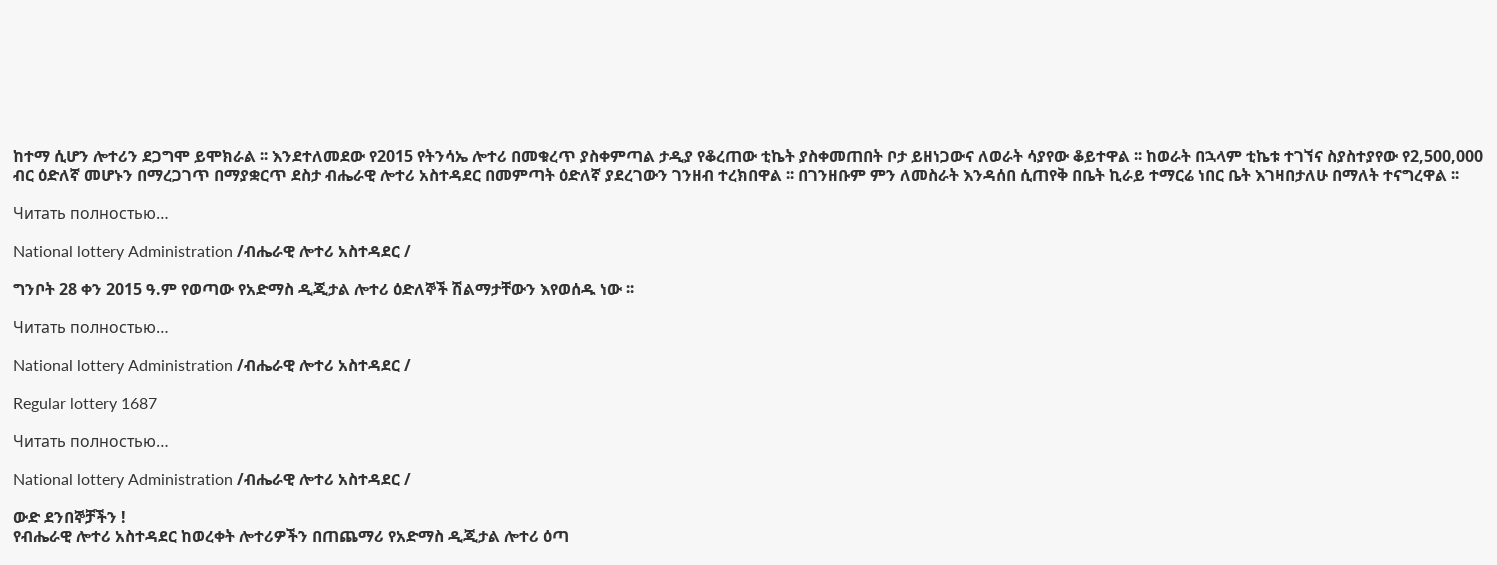ከተማ ሲሆን ሎተሪን ደጋግሞ ይሞክራል ፡፡ እንደተለመደው የ2015 የትንሳኤ ሎተሪ በመቁረጥ ያስቀምጣል ታዲያ የቆረጠው ቲኬት ያስቀመጠበት ቦታ ይዘነጋውና ለወራት ሳያየው ቆይተዋል ፡፡ ከወራት በኋላም ቲኬቱ ተገኘና ስያስተያየው የ2,500,000 ብር ዕድለኛ መሆኑን በማረጋገጥ በማያቋርጥ ደስታ ብሔራዊ ሎተሪ አስተዳደር በመምጣት ዕድለኛ ያደረገውን ገንዘብ ተረክበዋል ፡፡ በገንዘቡም ምን ለመስራት እንዳሰበ ሲጠየቅ በቤት ኪራይ ተማርሬ ነበር ቤት እገዛበታለሁ በማለት ተናግረዋል ፡፡

Читать полностью…

National lottery Administration /ብሔራዊ ሎተሪ አስተዳደር /

ግንቦት 28 ቀን 2015 ዓ.ም የወጣው የአድማስ ዲጂታል ሎተሪ ዕድለኞች ሽልማታቸውን እየወሰዱ ነው ፡፡

Читать полностью…

National lottery Administration /ብሔራዊ ሎተሪ አስተዳደር /

Regular lottery 1687

Читать полностью…

National lottery Administration /ብሔራዊ ሎተሪ አስተዳደር /

ውድ ደንበኞቻችን !
የብሔራዊ ሎተሪ አስተዳደር ከወረቀት ሎተሪዎችን በጠጨማሪ የአድማስ ዲጂታል ሎተሪ ዕጣ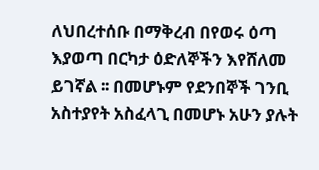ለህበረተሰቡ በማቅረብ በየወሩ ዕጣ እያወጣ በርካታ ዕድለኞችን እየሸለመ ይገኛል ፡፡ በመሆኑም የደንበኞች ገንቢ አስተያየት አስፈላጊ በመሆኑ አሁን ያሉት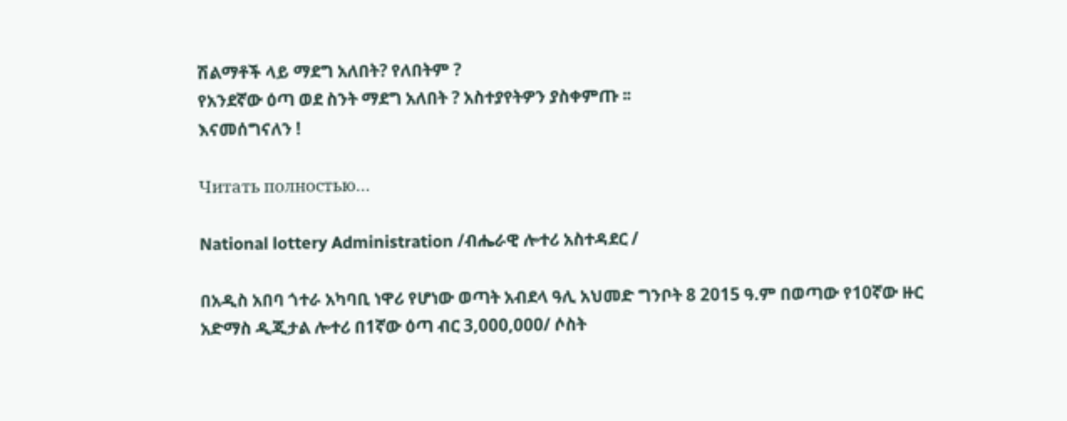ሽልማቶች ላይ ማደግ አለበት? የለበትም ?
የአንደኛው ዕጣ ወደ ስንት ማደግ አለበት ? አስተያየትዎን ያስቀምጡ ፡፡
እናመሰግናለን !

Читать полностью…

National lottery Administration /ብሔራዊ ሎተሪ አስተዳደር /

በአዲስ አበባ ጎተራ አካባቢ ነዋሪ የሆነው ወጣት አብደላ ዓሊ አህመድ ግንቦት 8 2015 ዓ.ም በወጣው የ10ኛው ዙር አድማስ ዲጂታል ሎተሪ በ1ኛው ዕጣ ብር 3,000,000/ ሶስት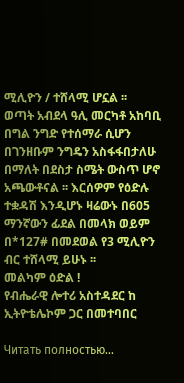ሚሊዮን / ተሸላሚ ሆኗል ፡፡
ወጣት አብደላ ዓሊ መርካቶ አከባቢ በግል ንግድ የተሰማራ ሲሆን በገንዘቡም ንግዴን አስፋፋበታለሁ በማለት በደስታ ስሜት ውስጥ ሆኖ አጫውቶናል ፡፡ እርሰዎም የዕድሉ ተቋዳሽ እንዲሆኑ ዛሬውኑ በ605 ማንኛውን ፊደል በመላክ ወይም በ*127# በመደወል የ3 ሚሊዮን ብር ተሸላሚ ይሁኑ ፡፡
መልካም ዕድል !
የብሔራዊ ሎተሪ አስተዳደር ከ ኢትዮቴሌኮም ጋር በመተባበር

Читать полностью…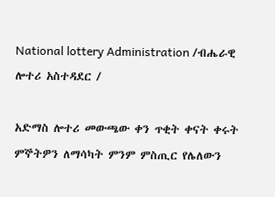National lottery Administration /ብሔራዊ ሎተሪ አስተዳደር /

አድማስ ሎተሪ መውጫው ቀን ጥቂት ቀናት ቀሩት ምኞትዎን ለማሳካት ምንም ምስጢር የሌለውን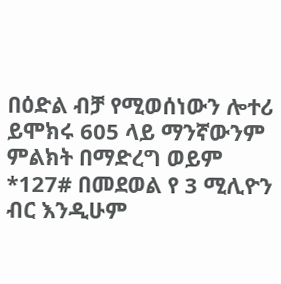በዕድል ብቻ የሚወሰነውን ሎተሪ ይሞክሩ 605 ላይ ማንኛውንም ምልክት በማድረግ ወይም *127# በመደወል የ 3 ሚሊዮን ብር እንዲሁም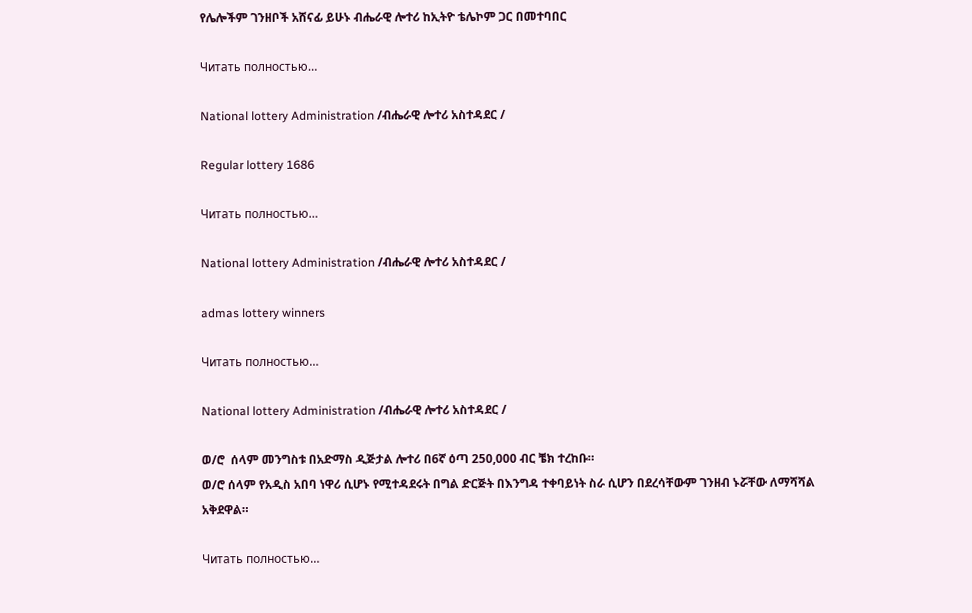የሌሎችም ገንዘቦች አሸናፊ ይሁኑ ብሔራዊ ሎተሪ ከኢትዮ ቴሌኮም ጋር በመተባበር

Читать полностью…

National lottery Administration /ብሔራዊ ሎተሪ አስተዳደር /

Regular lottery 1686

Читать полностью…

National lottery Administration /ብሔራዊ ሎተሪ አስተዳደር /

admas lottery winners

Читать полностью…

National lottery Administration /ብሔራዊ ሎተሪ አስተዳደር /

ወ/ሮ  ሰላም መንግስቱ በአድማስ ዲጅታል ሎተሪ በ6ኛ ዕጣ 250,000 ብር ቼክ ተረከቡ።
ወ/ሮ ሰላም የአዲስ አበባ ነዋሪ ሲሆኑ የሚተዳደሩት በግል ድርጅት በእንግዳ ተቀባይነት ስራ ሲሆን በደረሳቸውም ገንዘብ ኑሯቸው ለማሻሻል አቅደዋል።

Читать полностью…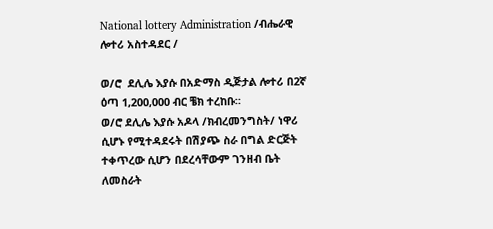National lottery Administration /ብሔራዊ ሎተሪ አስተዳደር /

ወ/ሮ  ደሊሌ እያሱ በአድማስ ዲጅታል ሎተሪ በ2ኛ ዕጣ 1,200,000 ብር ቼክ ተረከቡ።
ወ/ሮ ደሊሌ እያሱ አዶላ /ክብረመንግስት/ ነዋሪ ሲሆኑ የሚተዳደሩት በሽያጭ ስራ በግል ድርጅት ተቀጥረው ሲሆን በደረሳቸውም ገንዘብ ቤት ለመስራት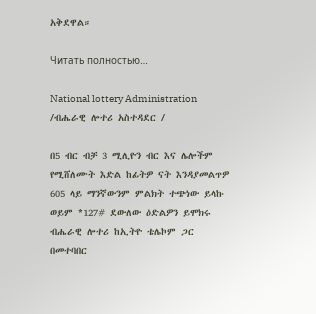አቅደዋል።

Читать полностью…

National lottery Administration /ብሔራዊ ሎተሪ አስተዳደር /

በ5 ብር ብቻ 3 ሚሊዮን ብር እና ሌሎችም የሚሸለሙት እድል ከፊትዎ ናት እንዳያመልጥዎ 605 ላይ ማንኛውንም ምልክት ተጭነው ይላኩ ወይም *127# ደውለው ዕድልዎን ይሞክሩ ብሔራዊ ሎተሪ ከኢትዮ ቴሌኮም ጋር በመተባበር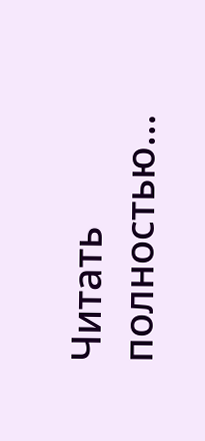Читать полностью…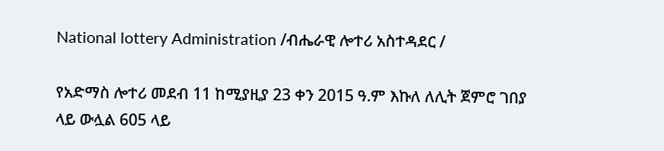National lottery Administration /ብሔራዊ ሎተሪ አስተዳደር /

የአድማስ ሎተሪ መደብ 11 ከሚያዚያ 23 ቀን 2015 ዓ.ም እኩለ ለሊት ጀምሮ ገበያ ላይ ውሏል 605 ላይ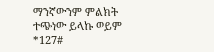ማንኛውንም ምልክት ተጭነው ይላኩ ወይም *127#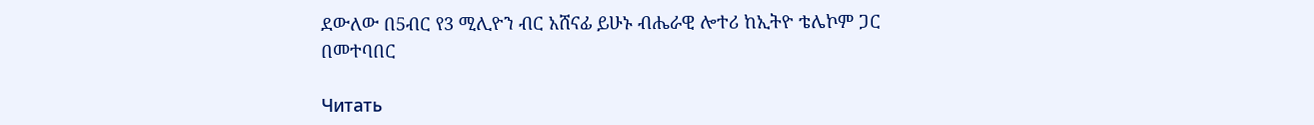ደውለው በ5ብር የ3 ሚሊዮን ብር አሸናፊ ይሁኑ ብሔራዊ ሎተሪ ከኢትዮ ቴሌኮም ጋር በመተባበር

Читать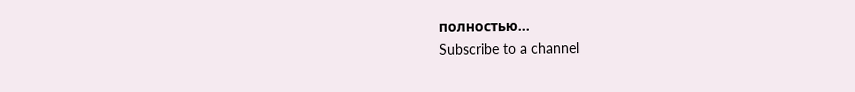полностью…
Subscribe to a channel